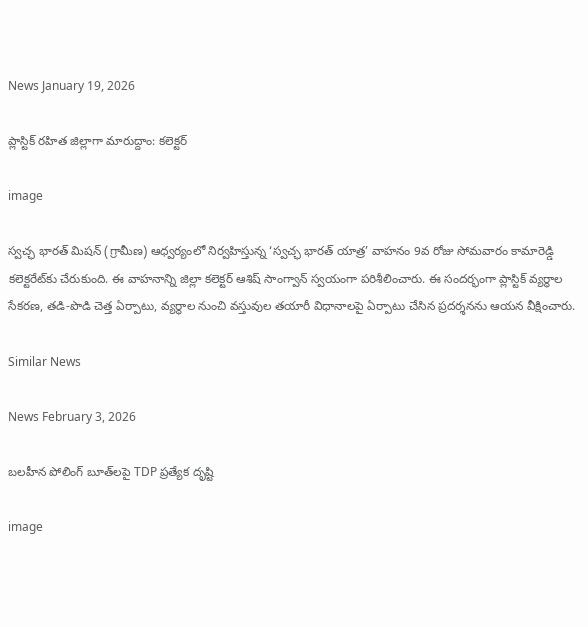News January 19, 2026

ప్లాస్టిక్ రహిత జిల్లాగా మారుద్దాం: కలెక్టర్

image

స్వచ్ఛ భారత్ మిషన్ (గ్రామీణ) ఆధ్వర్యంలో నిర్వహిస్తున్న ‘స్వచ్ఛ భారత్ యాత్ర’ వాహనం 9వ రోజు సోమవారం కామారెడ్డి కలెక్టరేట్‌కు చేరుకుంది. ఈ వాహనాన్ని జిల్లా కలెక్టర్ ఆశిష్ సాంగ్వాన్ స్వయంగా పరిశీలించారు. ఈ సందర్భంగా ప్లాస్టిక్ వ్యర్థాల సేకరణ, తడి-పొడి చెత్త ఏర్పాటు, వ్యర్థాల నుంచి వస్తువుల తయారీ విధానాలపై ఏర్పాటు చేసిన ప్రదర్శనను ఆయన వీక్షించారు.

Similar News

News February 3, 2026

బలహీన పోలింగ్ బూత్‌లపై TDP ప్రత్యేక దృష్టి

image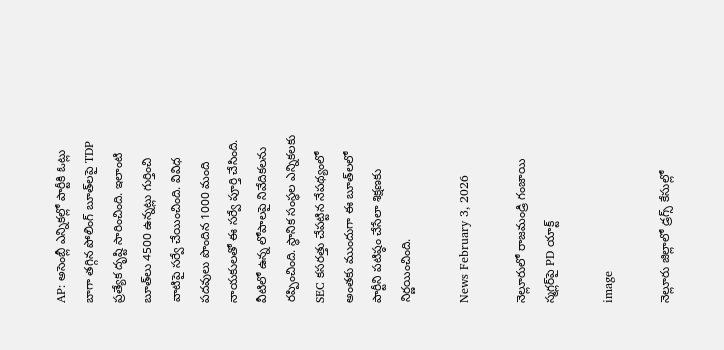AP: అసెంబ్లీ ఎన్నికల్లో పార్టీకి ఓట్లు బాగా తగ్గిన పోలింగ్ బూత్‌లపై TDP ప్రత్యేక దృష్టి సారించింది. ఇలాంటి బూత్‌లు 4500 ఉన్నట్లు గుర్తించి వాటిపై సర్వే చేయించింది. వివిధ పదవులు పొందిన 1000 మంది నాయకులతో ఈ సర్వే పూర్తి చేసింది. వీటిలో ఉన్న లోపాలపై నివేదికలను రప్పించింది. స్థానిక సంస్థల ఎన్నికలకు SEC కసరత్తు చేపట్టిన నేపథ్యంలో అంతకు ముందుగా ఈ బూత్‌లలో పార్టీని పటిష్ఠం చేసేలా శిక్షణకు నిర్ణయించింది.

News February 3, 2026

నెల్లూరులో రాజమండ్రి గంజాయి స్మగ్లర్‌‌పై PD యాక్ట్

image

నెల్లూరు జిల్లాలో డ్రగ్స్ కేసుల్లో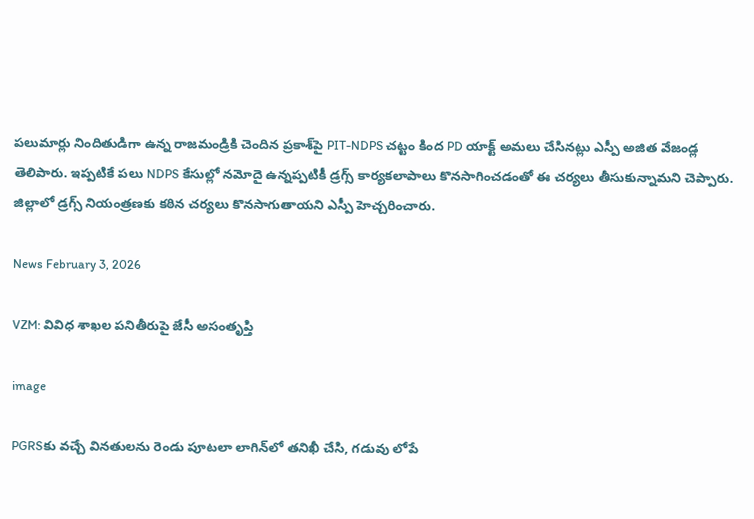పలుమార్లు నిందితుడిగా ఉన్న రాజమండ్రికి చెందిన ప్రకాశ్‌పై PIT-NDPS చట్టం కింద PD యాక్ట్ అమలు చేసినట్లు ఎస్పీ అజిత వేజండ్ల తెలిపారు. ఇప్పటికే పలు NDPS కేసుల్లో నమోదై ఉన్నప్పటికీ డ్రగ్స్ కార్యకలాపాలు కొనసాగించడంతో ఈ చర్యలు తీసుకున్నామని చెప్పారు. జిల్లాలో డ్రగ్స్ నియంత్రణకు కఠిన చర్యలు కొనసాగుతాయని ఎస్పీ హెచ్చరించారు.

News February 3, 2026

VZM: వివిధ శాఖల పనితీరుపై జేసీ అసంతృప్తి

image

PGRSకు వచ్చే వినతులను రెండు పూటలా లాగిన్‌లో తనిఖీ చేసి, గడువు లోపే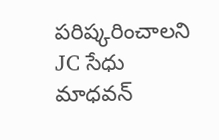పరిష్కరించాలని JC సేధు మాధవన్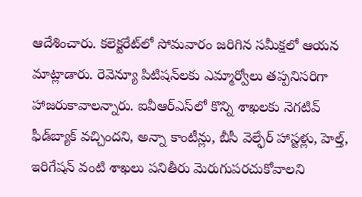ఆదేశించారు. కలెక్టరేట్‌లో సోమవారం జరిగిన సమీక్షలో ఆయన మాట్లాడారు. రెవెన్యూ పిటిషన్‌లకు ఎమ్మార్వోలు తప్పనిసరిగా హాజరుకావాలన్నారు. ఐవీఆర్‌ఎస్‌లో కొన్ని శాఖలకు నెగటివ్ ఫీడ్‌బ్యాక్ వచ్చిందని, అన్నా కాంటీన్లు, బీసీ వెల్ఫేర్ హాస్టళ్లు, హెల్త్, ఇరిగేషన్ వంటి శాఖలు పనితీరు మెరుగుపరచుకోవాలని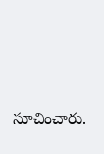సూచించారు.